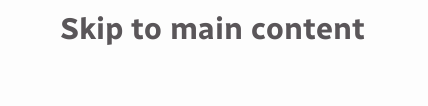Skip to main content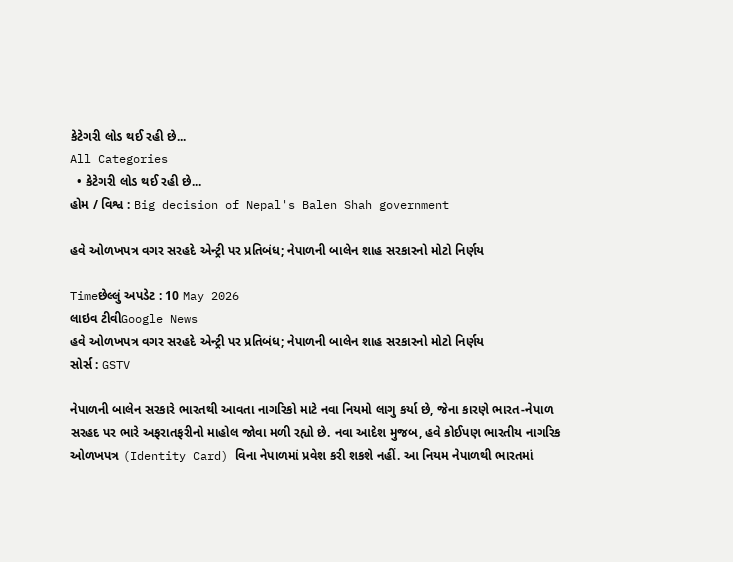કેટેગરી લોડ થઈ રહી છે...
All Categories
  • કેટેગરી લોડ થઈ રહી છે...
હોમ / વિશ્વ : Big decision of Nepal's Balen Shah government

હવે ઓળખપત્ર વગર સરહદે એન્ટ્રી પર પ્રતિબંધ; નેપાળની બાલેન શાહ સરકારનો મોટો નિર્ણય

Timeછેલ્લું અપડેટ : 10 May 2026
લાઇવ ટીવીGoogle News
હવે ઓળખપત્ર વગર સરહદે એન્ટ્રી પર પ્રતિબંધ; નેપાળની બાલેન શાહ સરકારનો મોટો નિર્ણય
સોર્સ : GSTV

નેપાળની બાલેન સરકારે ભારતથી આવતા નાગરિકો માટે નવા નિયમો લાગુ કર્યા છે, જેના કારણે ભારત-નેપાળ સરહદ પર ભારે અફરાતફરીનો માહોલ જોવા મળી રહ્યો છે. નવા આદેશ મુજબ, હવે કોઈપણ ભારતીય નાગરિક ઓળખપત્ર (Identity Card) વિના નેપાળમાં પ્રવેશ કરી શકશે નહીં. આ નિયમ નેપાળથી ભારતમાં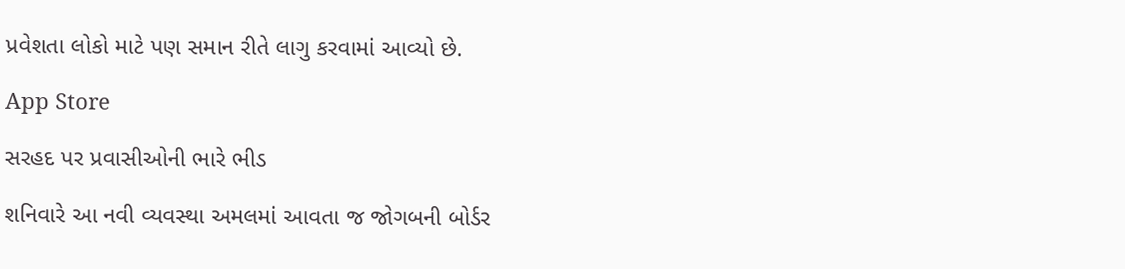પ્રવેશતા લોકો માટે પણ સમાન રીતે લાગુ કરવામાં આવ્યો છે.

App Store

સરહદ પર પ્રવાસીઓની ભારે ભીડ

શનિવારે આ નવી વ્યવસ્થા અમલમાં આવતા જ જોગબની બોર્ડર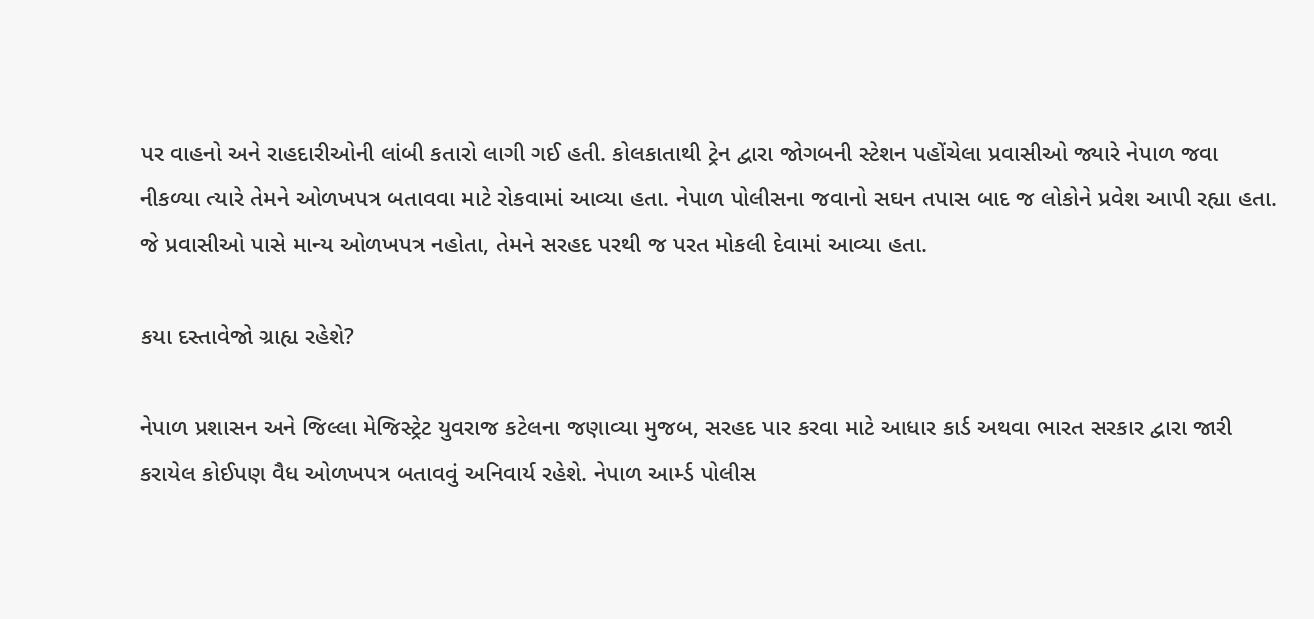પર વાહનો અને રાહદારીઓની લાંબી કતારો લાગી ગઈ હતી. કોલકાતાથી ટ્રેન દ્વારા જોગબની સ્ટેશન પહોંચેલા પ્રવાસીઓ જ્યારે નેપાળ જવા નીકળ્યા ત્યારે તેમને ઓળખપત્ર બતાવવા માટે રોકવામાં આવ્યા હતા. નેપાળ પોલીસના જવાનો સઘન તપાસ બાદ જ લોકોને પ્રવેશ આપી રહ્યા હતા. જે પ્રવાસીઓ પાસે માન્ય ઓળખપત્ર નહોતા, તેમને સરહદ પરથી જ પરત મોકલી દેવામાં આવ્યા હતા.

કયા દસ્તાવેજો ગ્રાહ્ય રહેશે?

નેપાળ પ્રશાસન અને જિલ્લા મેજિસ્ટ્રેટ યુવરાજ કટેલના જણાવ્યા મુજબ, સરહદ પાર કરવા માટે આધાર કાર્ડ અથવા ભારત સરકાર દ્વારા જારી કરાયેલ કોઈપણ વૈધ ઓળખપત્ર બતાવવું અનિવાર્ય રહેશે. નેપાળ આર્મ્ડ પોલીસ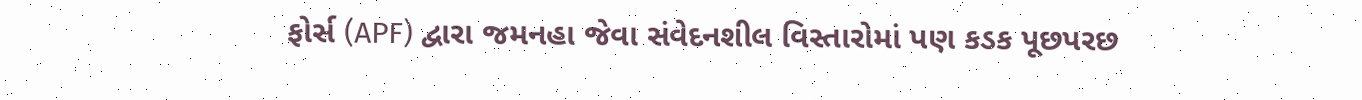ફોર્સ (APF) દ્વારા જમનહા જેવા સંવેદનશીલ વિસ્તારોમાં પણ કડક પૂછપરછ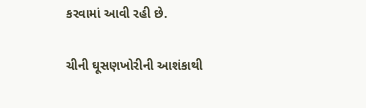કરવામાં આવી રહી છે.

ચીની ઘૂસણખોરીની આશંકાથી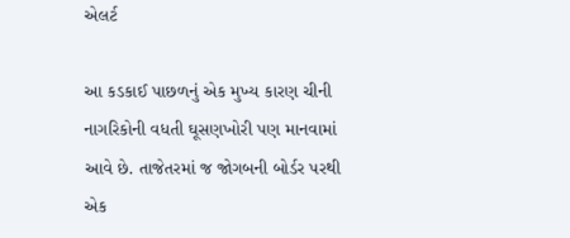એલર્ટ

આ કડકાઈ પાછળનું એક મુખ્ય કારણ ચીની નાગરિકોની વધતી ઘૂસણખોરી પણ માનવામાં આવે છે. તાજેતરમાં જ જોગબની બોર્ડર પરથી એક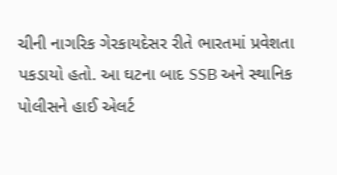ચીની નાગરિક ગેરકાયદેસર રીતે ભારતમાં પ્રવેશતા પકડાયો હતો. આ ઘટના બાદ SSB અને સ્થાનિક પોલીસને હાઈ એલર્ટ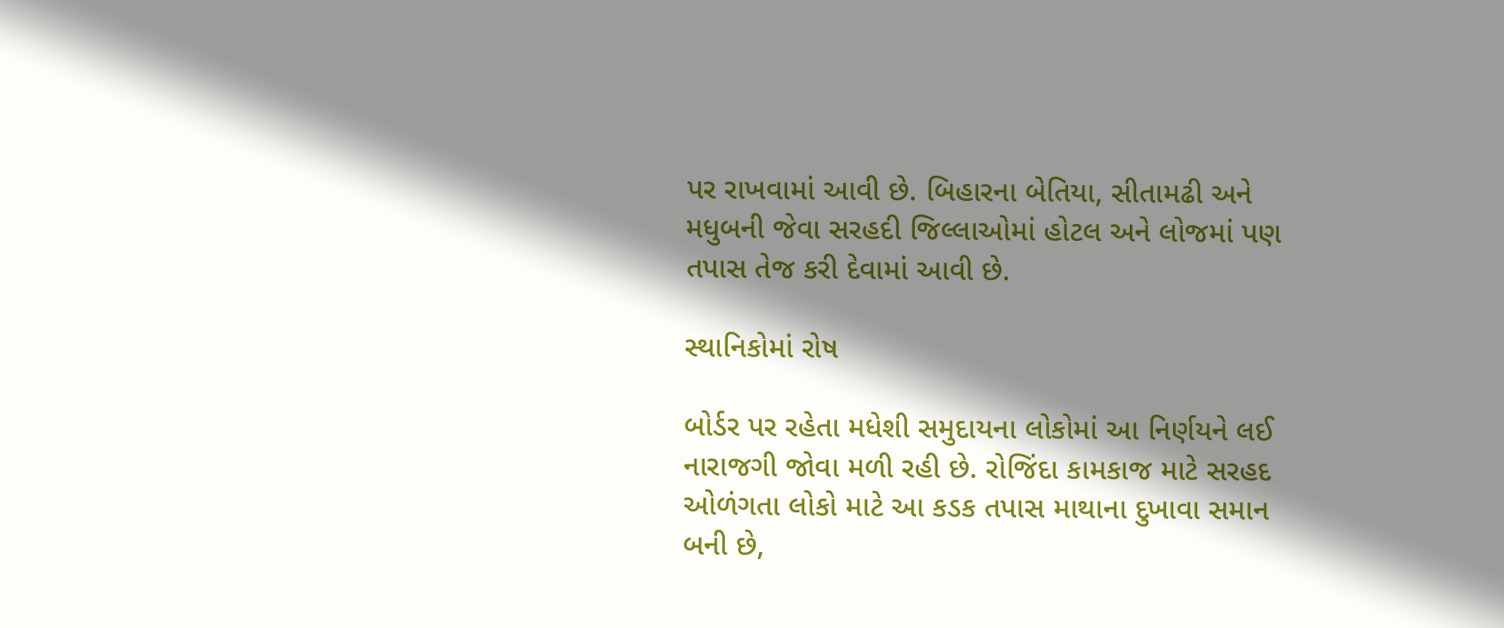પર રાખવામાં આવી છે. બિહારના બેતિયા, સીતામઢી અને મધુબની જેવા સરહદી જિલ્લાઓમાં હોટલ અને લોજમાં પણ તપાસ તેજ કરી દેવામાં આવી છે.

સ્થાનિકોમાં રોષ

બોર્ડર પર રહેતા મધેશી સમુદાયના લોકોમાં આ નિર્ણયને લઈ નારાજગી જોવા મળી રહી છે. રોજિંદા કામકાજ માટે સરહદ ઓળંગતા લોકો માટે આ કડક તપાસ માથાના દુખાવા સમાન બની છે,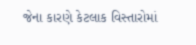જેના કારણે કેટલાક વિસ્તારોમાં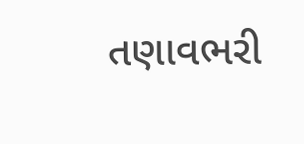તણાવભરી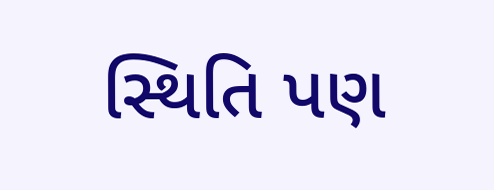સ્થિતિ પણ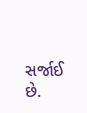સર્જાઈ છે.